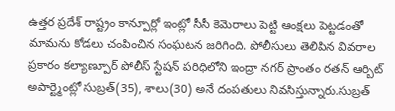ఉత్తర ప్రదేశ్ రాష్ట్రం కాన్పూర్లో ఇంట్లో సీసీ కెమెరాలు పెట్టి ఆంక్షలు పెట్టడంతో మామను కోడలు చంపించిన సంఘటన జరిగింది. పోలీసులు తెలిపిన వివరాల ప్రకారం కల్యాణ్పూర్ పోలీస్ స్టేషన్ పరిధిలోని ఇంద్రా నగర్ ప్రాంతం రతన్ ఆర్బిట్ అపార్ట్మెంట్లో సుబ్రత్(35), శాలు(30) అనే దంపతులు నివసిస్తున్నారు.సుబ్రత్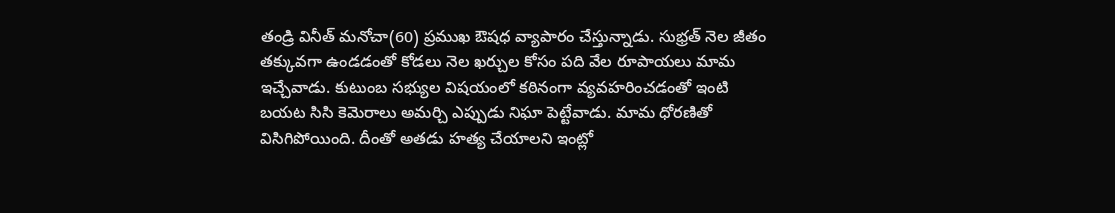తండ్రి వినీత్ మనోచా(60) ప్రముఖ ఔషధ వ్యాపారం చేస్తున్నాడు. సుభ్రత్ నెల జీతం తక్కువగా ఉండడంతో కోడలు నెల ఖర్చుల కోసం పది వేల రూపాయలు మామ ఇచ్చేవాడు. కుటుంబ సభ్యుల విషయంలో కఠినంగా వ్యవహరించడంతో ఇంటి బయట సిసి కెమెరాలు అమర్చి ఎప్పుడు నిఘా పెట్టేవాడు. మామ ధోరణితో విసిగిపోయింది. దీంతో అతడు హత్య చేయాలని ఇంట్లో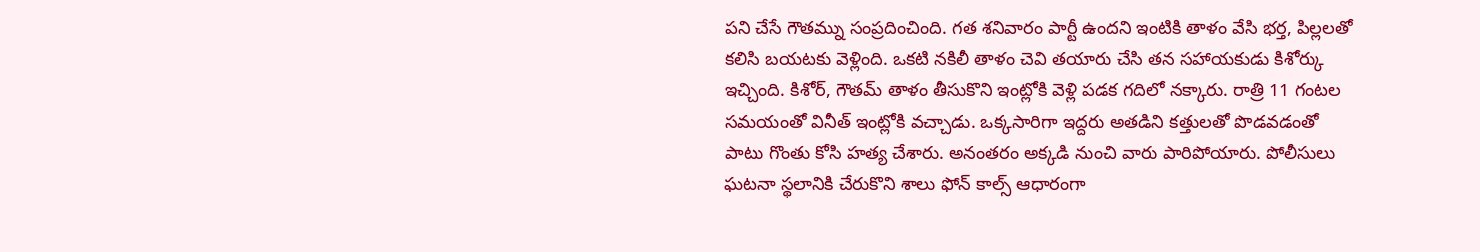పని చేసే గౌతమ్ను సంప్రదించింది. గత శనివారం పార్టీ ఉందని ఇంటికి తాళం వేసి భర్త, పిల్లలతో కలిసి బయటకు వెళ్లింది. ఒకటి నకిలీ తాళం చెవి తయారు చేసి తన సహాయకుడు కిశోర్కు ఇచ్చింది. కిశోర్, గౌతమ్ తాళం తీసుకొని ఇంట్లోకి వెళ్లి పడక గదిలో నక్కారు. రాత్రి 11 గంటల సమయంతో వినీత్ ఇంట్లోకి వచ్చాడు. ఒక్కసారిగా ఇద్దరు అతడిని కత్తులతో పొడవడంతో పాటు గొంతు కోసి హత్య చేశారు. అనంతరం అక్కడి నుంచి వారు పారిపోయారు. పోలీసులు ఘటనా స్థలానికి చేరుకొని శాలు ఫోన్ కాల్స్ ఆధారంగా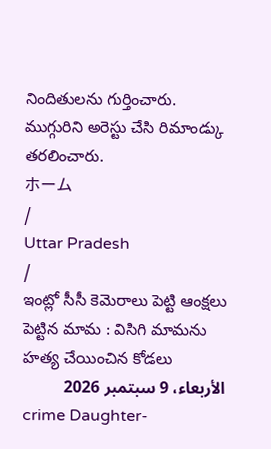నిందితులను గుర్తించారు. ముగ్గురిని అరెస్టు చేసి రిమాండ్కు తరలించారు.
ホーム
/
Uttar Pradesh
/
ఇంట్లో సీసీ కెమెరాలు పెట్టి ఆంక్షలు పెట్టిన మామ : విసిగి మామను హత్య చేయించిన కోడలు
الأربعاء، 9 سبتمبر 2026
crime Daughter-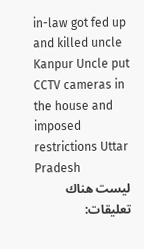in-law got fed up and killed uncle Kanpur Uncle put CCTV cameras in the house and imposed restrictions Uttar Pradesh
ليست هناك تعليقات: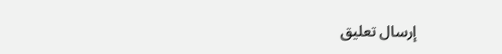إرسال تعليق